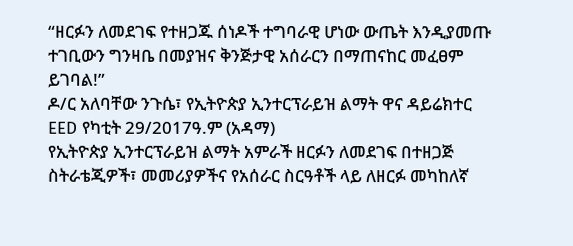“ዘርፉን ለመደገፍ የተዘጋጁ ሰነዶች ተግባራዊ ሆነው ውጤት እንዲያመጡ ተገቢውን ግንዛቤ በመያዝና ቅንጅታዊ አሰራርን በማጠናከር መፈፀም ይገባል!”
ዶ/ር አለባቸው ንጉሴ፣ የኢትዮጵያ ኢንተርፕራይዝ ልማት ዋና ዳይሬክተር
EED የካቲት 29/2017ዓ.ም (አዳማ)
የኢትዮጵያ ኢንተርፕራይዝ ልማት አምራች ዘርፉን ለመደገፍ በተዘጋጅ ስትራቴጂዎች፣ መመሪያዎችና የአሰራር ስርዓቶች ላይ ለዘርፉ መካከለኛ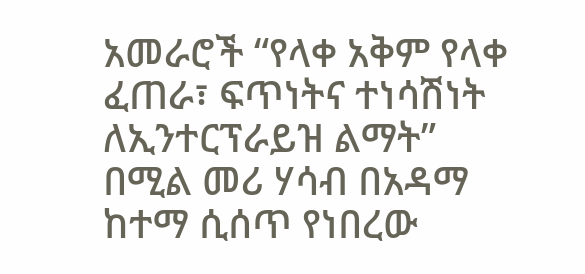አመራሮች “የላቀ አቅም የላቀ ፈጠራ፣ ፍጥነትና ተነሳሽነት ለኢንተርፕራይዝ ልማት” በሚል መሪ ሃሳብ በአዳማ ከተማ ሲሰጥ የነበረው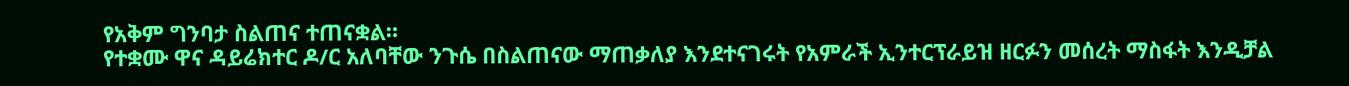የአቅም ግንባታ ስልጠና ተጠናቋል።
የተቋሙ ዋና ዳይሬክተር ዶ/ር አለባቸው ንጉሴ በስልጠናው ማጠቃለያ እንደተናገሩት የአምራች ኢንተርፕራይዝ ዘርፉን መሰረት ማስፋት እንዲቻል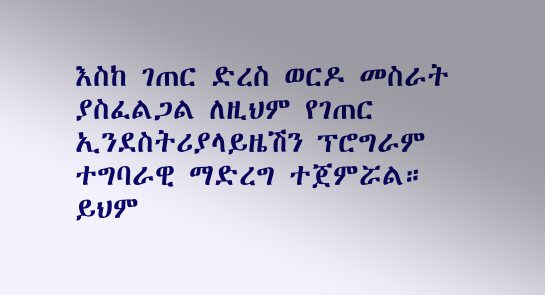እስከ ገጠር ድረስ ወርዶ መስራት ያስፈልጋል ለዚህም የገጠር ኢንደስትሪያላይዜሽን ፕሮግራም ተግባራዊ ማድረግ ተጀምሯል።
ይህም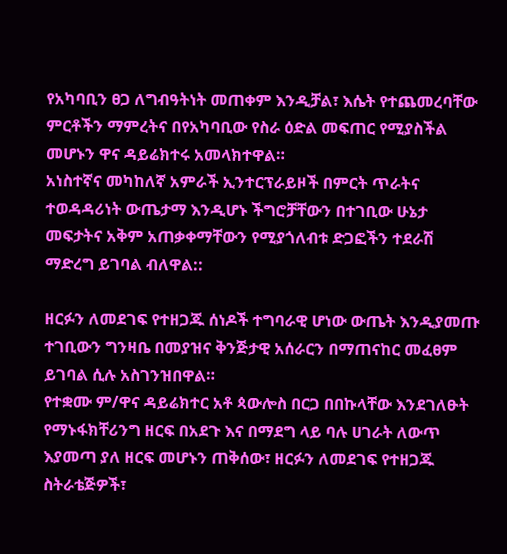የአካባቢን ፀጋ ለግብዓትነት መጠቀም እንዲቻል፣ እሴት የተጨመረባቸው ምርቶችን ማምረትና በየአካባቢው የስራ ዕድል መፍጠር የሚያስችል መሆኑን ዋና ዳይሬክተሩ አመላክተዋል።
አነስተኛና መካከለኛ አምራች ኢንተርፕራይዞች በምርት ጥራትና ተወዳዳሪነት ውጤታማ እንዲሆኑ ችግሮቻቸውን በተገቢው ሁኔታ መፍታትና አቅም አጠቃቀማቸውን የሚያጎለብቱ ድጋፎችን ተደራሽ ማድረግ ይገባል ብለዋል::

ዘርፉን ለመደገፍ የተዘጋጁ ሰነዶች ተግባራዊ ሆነው ውጤት እንዲያመጡ ተገቢውን ግንዛቤ በመያዝና ቅንጅታዊ አሰራርን በማጠናከር መፈፀም ይገባል ሲሉ አስገንዝበዋል።
የተቋሙ ም/ዋና ዳይሬክተር አቶ ጳውሎስ በርጋ በበኩላቸው እንደገለፁት የማኑፋክቸሪንግ ዘርፍ በአደጉ እና በማደግ ላይ ባሉ ሀገራት ለውጥ እያመጣ ያለ ዘርፍ መሆኑን ጠቅሰው፣ ዘርፉን ለመደገፍ የተዘጋጁ ስትራቴጅዎች፣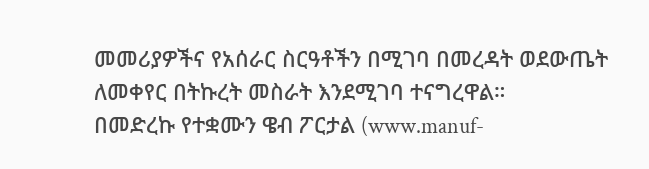መመሪያዎችና የአሰራር ስርዓቶችን በሚገባ በመረዳት ወደውጤት ለመቀየር በትኩረት መስራት እንደሚገባ ተናግረዋል።
በመድረኩ የተቋሙን ዌብ ፖርታል (www.manuf-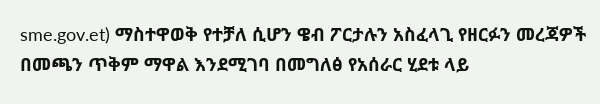sme.gov.et) ማስተዋወቅ የተቻለ ሲሆን ዌብ ፖርታሉን አስፈላጊ የዘርፉን መረጃዎች በመጫን ጥቅም ማዋል እንደሚገባ በመግለፅ የአሰራር ሂደቱ ላይ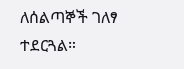ለሰልጣኞች ገለፃ ተደርጓል።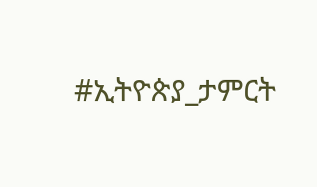#ኢትዮጵያ_ታምርት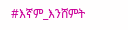#እኛም_እንሸምት